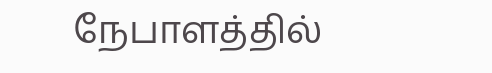நேபாளத்தில்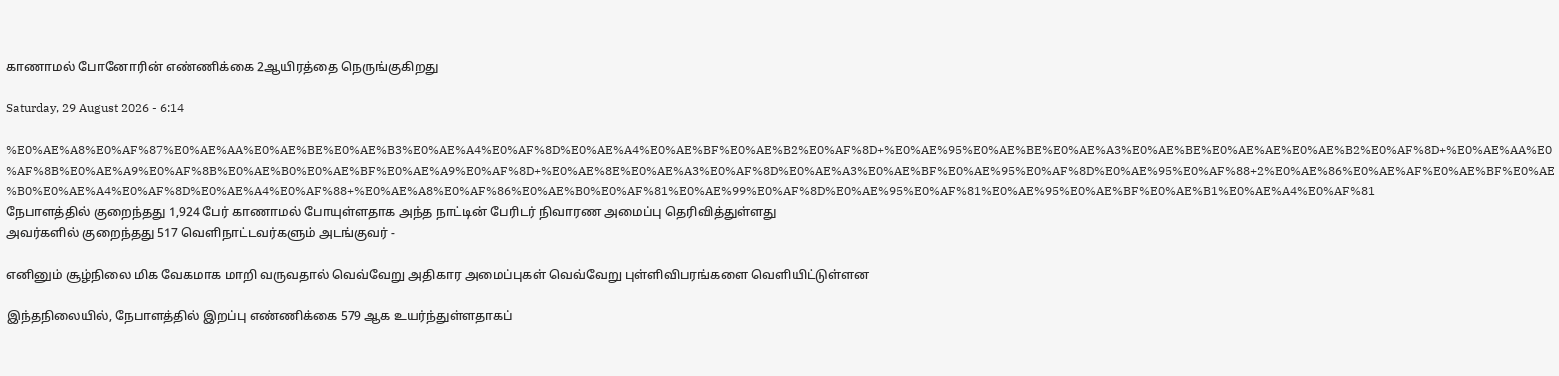காணாமல் போனோரின் எண்ணிக்கை 2ஆயிரத்தை நெருங்குகிறது

Saturday, 29 August 2026 - 6:14

%E0%AE%A8%E0%AF%87%E0%AE%AA%E0%AE%BE%E0%AE%B3%E0%AE%A4%E0%AF%8D%E0%AE%A4%E0%AE%BF%E0%AE%B2%E0%AF%8D+%E0%AE%95%E0%AE%BE%E0%AE%A3%E0%AE%BE%E0%AE%AE%E0%AE%B2%E0%AF%8D+%E0%AE%AA%E0%AF%8B%E0%AE%A9%E0%AF%8B%E0%AE%B0%E0%AE%BF%E0%AE%A9%E0%AF%8D+%E0%AE%8E%E0%AE%A3%E0%AF%8D%E0%AE%A3%E0%AE%BF%E0%AE%95%E0%AF%8D%E0%AE%95%E0%AF%88+2%E0%AE%86%E0%AE%AF%E0%AE%BF%E0%AE%B0%E0%AE%A4%E0%AF%8D%E0%AE%A4%E0%AF%88+%E0%AE%A8%E0%AF%86%E0%AE%B0%E0%AF%81%E0%AE%99%E0%AF%8D%E0%AE%95%E0%AF%81%E0%AE%95%E0%AE%BF%E0%AE%B1%E0%AE%A4%E0%AF%81
நேபாளத்தில் குறைந்தது 1,924 பேர் காணாமல் போயுள்ளதாக அந்த நாட்டின் பேரிடர் நிவாரண அமைப்பு தெரிவித்துள்ளது
அவர்களில் குறைந்தது 517 வெளிநாட்டவர்களும் அடங்குவர் -

எனினும் சூழ்நிலை மிக வேகமாக மாறி வருவதால் வெவ்வேறு அதிகார அமைப்புகள் வெவ்வேறு புள்ளிவிபரங்களை வெளியிட்டுள்ளன

இந்தநிலையில், நேபாளத்தில் இறப்பு எண்ணிக்கை 579 ஆக உயர்ந்துள்ளதாகப்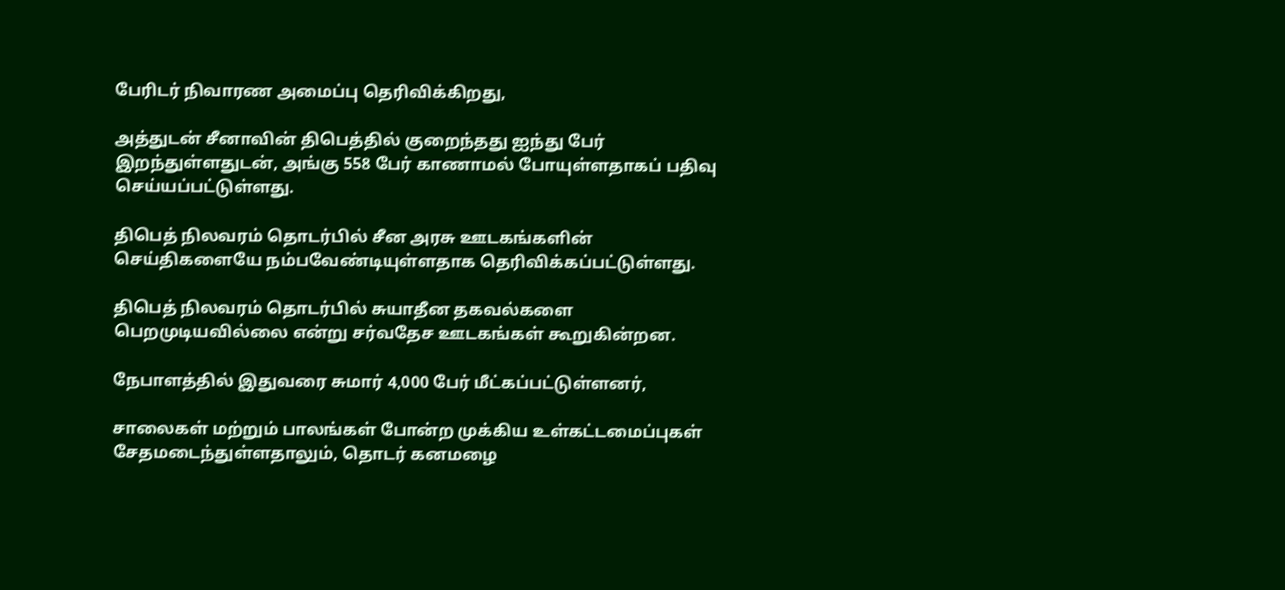பேரிடர் நிவாரண அமைப்பு தெரிவிக்கிறது,

அத்துடன் சீனாவின் திபெத்தில் குறைந்தது ஐந்து பேர் இறந்துள்ளதுடன், அங்கு 558 பேர் காணாமல் போயுள்ளதாகப் பதிவு செய்யப்பட்டுள்ளது.

திபெத் நிலவரம் தொடர்பில் சீன அரசு ஊடகங்களின் செய்திகளையே நம்பவேண்டியுள்ளதாக தெரிவிக்கப்பட்டுள்ளது.

திபெத் நிலவரம் தொடர்பில் சுயாதீன தகவல்களை பெறமுடியவில்லை என்று சர்வதேச ஊடகங்கள் கூறுகின்றன.

நேபாளத்தில் இதுவரை சுமார் 4,000 பேர் மீட்கப்பட்டுள்ளனர்,

சாலைகள் மற்றும் பாலங்கள் போன்ற முக்கிய உள்கட்டமைப்புகள் சேதமடைந்துள்ளதாலும், தொடர் கனமழை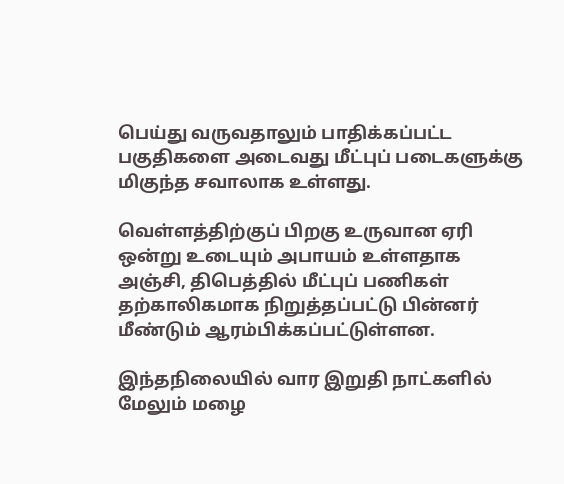பெய்து வருவதாலும் பாதிக்கப்பட்ட பகுதிகளை அடைவது மீட்புப் படைகளுக்கு மிகுந்த சவாலாக உள்ளது.

வெள்ளத்திற்குப் பிறகு உருவான ஏரி ஒன்று உடையும் அபாயம் உள்ளதாக அஞ்சி, திபெத்தில் மீட்புப் பணிகள் தற்காலிகமாக நிறுத்தப்பட்டு பின்னர் மீண்டும் ஆரம்பிக்கப்பட்டுள்ளன.

இந்தநிலையில் வார இறுதி நாட்களில் மேலும் மழை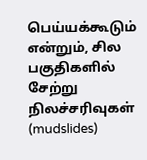பெய்யக்கூடும் என்றும், சில பகுதிகளில் சேற்று நிலச்சரிவுகள் (mudslides)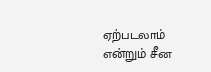ஏற்படலாம் என்றும் சீன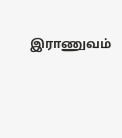இராணுவம்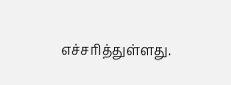எச்சரித்துள்ளது.